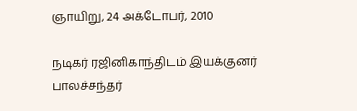ஞாயிறு, 24 அக்டோபர், 2010

நடிகர் ரஜினிகாந்திடம் இயக்குனர் பாலச்சந்தர்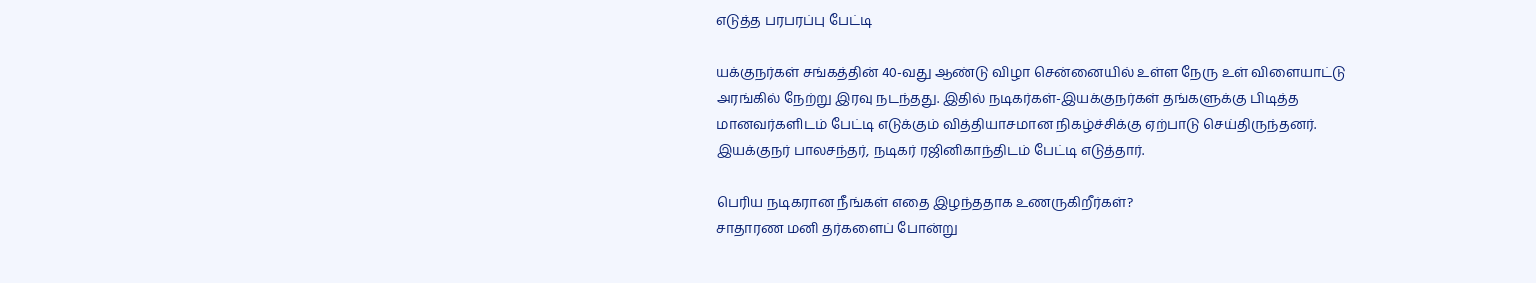எடுத்த பரபரப்பு பேட்டி

யக்குநர்கள் சங்கத்தின் 40-வது ஆண்டு விழா சென்னையில் உள்ள நேரு உள் விளையாட்டு அரங்கில் நேற்று இரவு நடந்தது. இதில் நடிகர்கள்-இயக்குநர்கள் தங்களுக்கு பிடித்த மானவர்களிடம் பேட்டி எடுக்கும் வித்தியாசமான நிகழ்ச்சிக்கு ஏற்பாடு செய்திருந்தனர்.
இயக்குநர் பாலசந்தர், நடிகர் ரஜினிகாந்திடம் பேட்டி எடுத்தார்.

பெரிய நடிகரான நீங்கள் எதை இழந்ததாக உணருகிறீர்கள்?
சாதாரண மனி தர்களைப் போன்று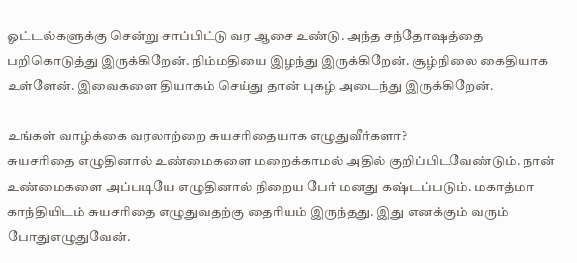ஓட்டல்களுக்கு சென்று சாப்பிட்டு வர ஆசை உண்டு. அந்த சந்தோஷத்தை பறிகொடுத்து இருக்கிறேன். நிம்மதியை இழந்து இருக்கிறேன். சூழ்நிலை கைதியாக உள்ளேன். இவைகளை தியாகம் செய்து தான் புகழ் அடைந்து இருக்கிறேன்.

உங்கள் வாழ்க்கை வரலாற்றை சுயசரிதையாக எழுதுவீர்களா?
சுயசரிதை எழுதினால் உண்மைகளை மறைக்காமல் அதில் குறிப்பிடவேண்டும். நான் உண்மைகளை அப்படியே எழுதினால் நிறைய பேர் மனது கஷ்டப்படும். மகாத்மா காந்தியிடம் சுயசரிதை எழுதுவதற்கு தைரியம் இருந்தது. இது எனக்கும் வரும் போதுஎழுதுவேன்.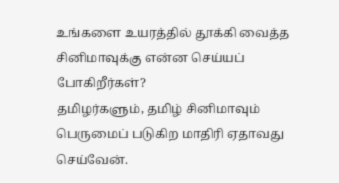உங்களை உயரத்தில் தூக்கி வைத்த சினிமாவுக்கு என்ன செய்யப் போகிறீர்கள்?
தமிழர்களும், தமிழ் சினிமாவும் பெருமைப் படுகிற மாதிரி ஏதாவது செய்வேன்.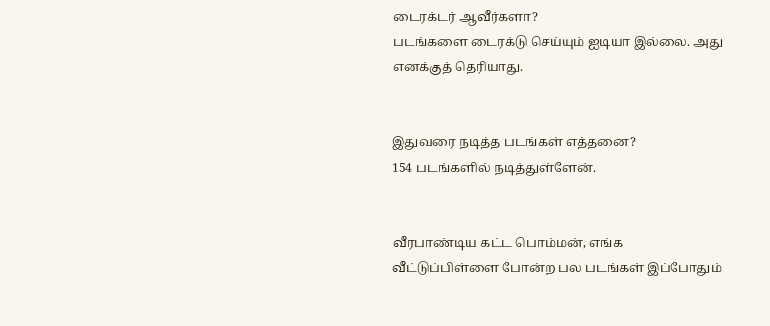டைரக்டர் ஆவீர்களா?
படங்களை டைரக்டு செய்யும் ஐடியா இல்லை. அது எனக்குத் தெரியாது.


இதுவரை நடித்த படங்கள் எத்தனை?
154 படங்களில் நடித்துள்ளேன்.


வீரபாண்டிய கட்ட பொம்மன், எங்க வீட்டுப்பிள்ளை போன்ற பல படங்கள் இப்போதும்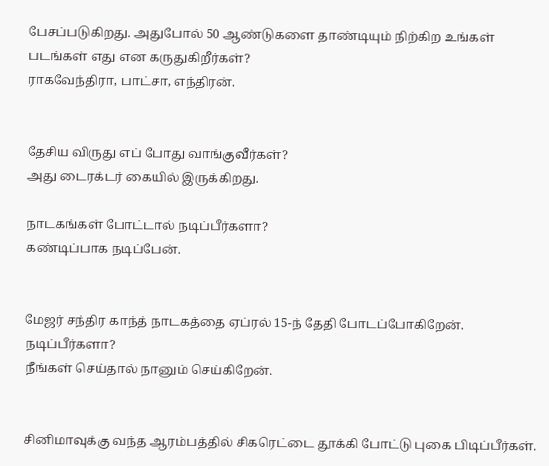பேசப்படுகிறது. அதுபோல் 50 ஆண்டுகளை தாண்டியும் நிற்கிற உங்கள் படங்கள் எது என கருதுகிறீர்கள்?
ராகவேந்திரா, பாட்சா, எந்திரன்.


தேசிய விருது எப் போது வாங்குவீர்கள்?
அது டைரக்டர் கையில் இருக்கிறது.

நாடகங்கள் போட்டால் நடிப்பீர்களா?
கண்டிப்பாக நடிப்பேன்.


மேஜர் சந்திர காந்த் நாடகத்தை ஏப்ரல் 15-ந் தேதி போடப்போகிறேன். நடிப்பீர்களா?
நீங்கள் செய்தால் நானும் செய்கிறேன்.


சினிமாவுக்கு வந்த ஆரம்பத்தில் சிகரெட்டை தூக்கி போட்டு புகை பிடிப்பீர்கள்.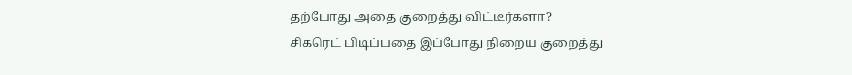தற்போது அதை குறைத்து விட்டீர்களா?
சிகரெட் பிடிப்பதை இப்போது நிறைய குறைத்து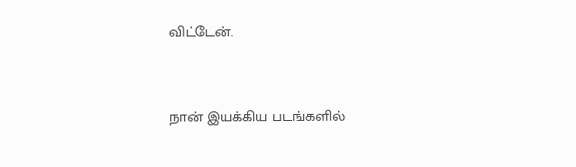விட்டேன்.


நான் இயக்கிய படங்களில்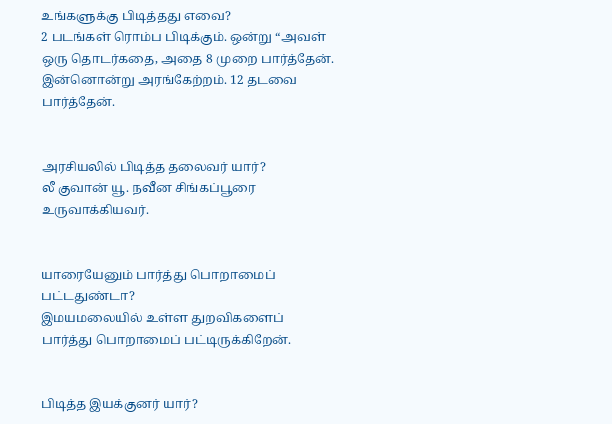உங்களுக்கு பிடித்தது எவை?
2 படங்கள் ரொம்ப பிடிக்கும். ஒன்று “அவள் ஒரு தொடர்கதை, அதை 8 முறை பார்த்தேன். இன்னொன்று அரங்கேற்றம். 12 தடவை பார்த்தேன்.


அரசியலில் பிடித்த தலைவர் யார்?
லீ குவான் யூ. நவீன சிங்கப்பூரை உருவாக்கியவர்.


யாரையேனும் பார்த்து பொறாமைப் பட்டதுண்டா?
இமயமலையில் உள்ள துறவிகளைப் பார்த்து பொறாமைப் பட்டிருக்கிறேன்.


பிடித்த இயக்குனர் யார்?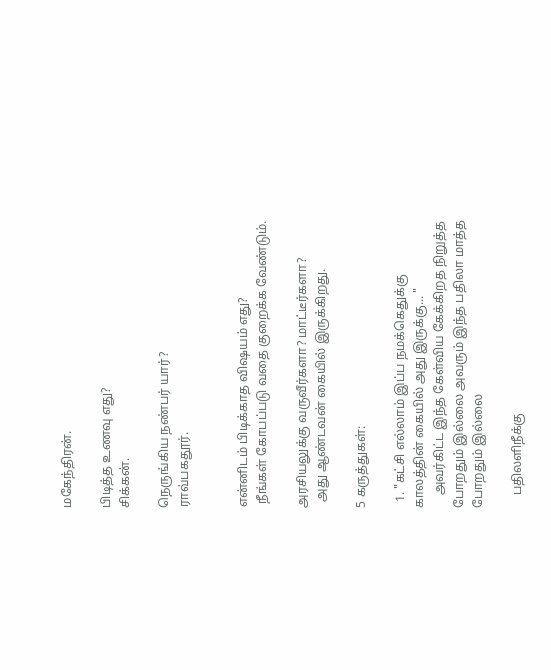மகேந்திரன்.

பிடித்த உணவு எது?
சிக்கன்.

நெருங்கிய நண்பர் யார்?
ராவ்பகதூர்.


என்னிடம் பிடிக்காத விஷயம் எது?
 நீங்கள் கோபப்படு வதை குறைக்க வேண்டும்.

அரசியலுக்கு வருவீர்களா? மாட்டீர்களா?
  அது ஆண்டவன் கையில் இருக்கிறது.

5 கருத்துகள்:

  1. "கட்சி எல்லாம் இப்ப நமக்கெதுக்கு காலத்தின் கையில் அது இருக்கு... "
    அவர்கிட்ட இந்த கேள்விய கேக்கிறத நிறுத்த போறதும் இல்லை அவரும் இந்த பதிலா மாத்த போறதும் இல்லை

    பதிலளிநீக்கு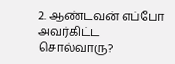2. ஆண்டவன் எப்போ அவர்கிட்ட சொல்வாரு?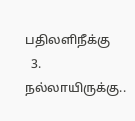பதிலளிநீக்கு
  3. நல்லாயிருக்கு..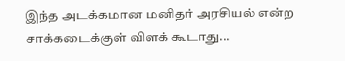இந்த அடக்கமான மனிதர் அரசியல் என்ற சாக்கடைக்குள் விளக் கூடாது...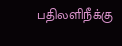பதிலளிநீக்கு